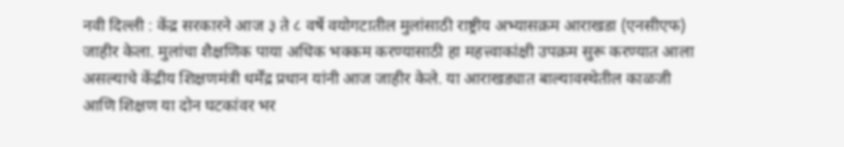नवी दिल्ली : केंद्र सरकारने आज ३ ते ८ वर्षे वयोगटातील मुलांसाठी राष्ट्रीय अभ्यासक्रम आराखडा (एनसीएफ) जाहीर केला. मुलांचा शैक्षणिक पाया अधिक भक्कम करण्यासाठी हा महत्त्वाकांक्षी उपक्रम सुरू करण्यात आला असल्याचे केंद्रीय शिक्षणमंत्री धर्मेंद्र प्रधान यांनी आज जाहीर केले. या आराखड्यात बाल्यावस्थेतील काळजी आणि शिक्षण या दोन घटकांवर भर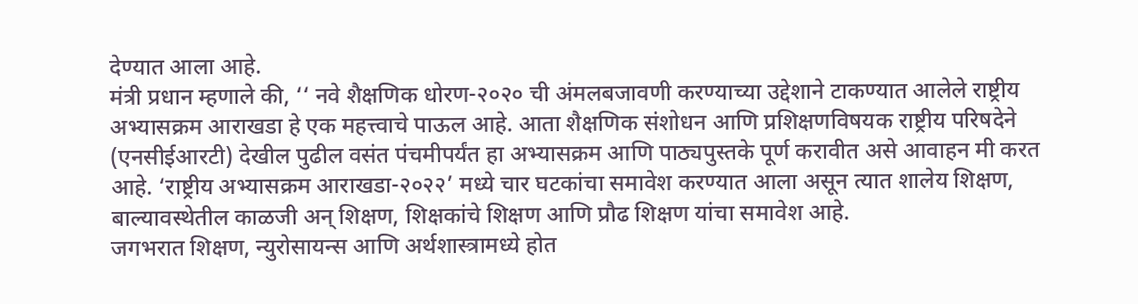देण्यात आला आहे.
मंत्री प्रधान म्हणाले की, ‘‘ नवे शैक्षणिक धोरण-२०२० ची अंमलबजावणी करण्याच्या उद्देशाने टाकण्यात आलेले राष्ट्रीय अभ्यासक्रम आराखडा हे एक महत्त्वाचे पाऊल आहे. आता शैक्षणिक संशोधन आणि प्रशिक्षणविषयक राष्ट्रीय परिषदेने (एनसीईआरटी) देखील पुढील वसंत पंचमीपर्यंत हा अभ्यासक्रम आणि पाठ्यपुस्तके पूर्ण करावीत असे आवाहन मी करत आहे. ‘राष्ट्रीय अभ्यासक्रम आराखडा-२०२२’ मध्ये चार घटकांचा समावेश करण्यात आला असून त्यात शालेय शिक्षण, बाल्यावस्थेतील काळजी अन् शिक्षण, शिक्षकांचे शिक्षण आणि प्रौढ शिक्षण यांचा समावेश आहे.
जगभरात शिक्षण, न्युरोसायन्स आणि अर्थशास्त्रामध्ये होत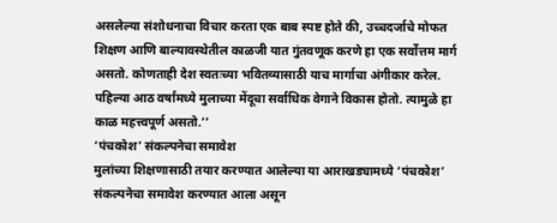असलेल्या संशोधनाचा विचार करता एक बाब स्पष्ट होते की, उच्चदर्जाचे मोफत शिक्षण आणि बाल्यावस्थेतील काळजी यात गुंतवणूक करणे हा एक सर्वोत्तम मार्ग असतो. कोणताही देश स्वतःच्या भवितव्यासाठी याच मार्गाचा अंगीकार करेल. पहिल्या आठ वर्षांमध्ये मुलाच्या मेंदूचा सर्वाधिक वेगाने विकास होतो. त्यामुळे हा काळ महत्त्वपूर्ण असतो.’’
‘पंचकोश’ संकल्पनेचा समावेश
मुलांच्या शिक्षणासाठी तयार करण्यात आलेल्या या आराखड्यामध्ये ‘पंचकोश’ संकल्पनेचा समावेश करण्यात आला असून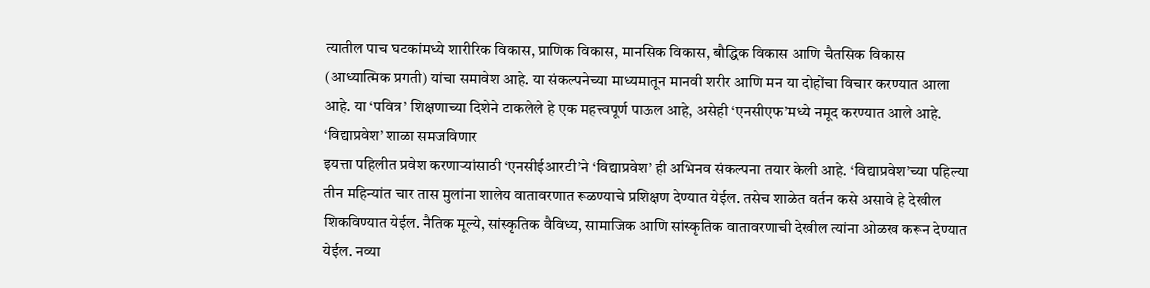त्यातील पाच घटकांमध्ये शारीरिक विकास, प्राणिक विकास, मानसिक विकास, बौद्धिक विकास आणि चैतसिक विकास (आध्यात्मिक प्रगती) यांचा समावेश आहे. या संकल्पनेच्या माध्यमातून मानवी शरीर आणि मन या दोहोंचा विचार करण्यात आला आहे. या ‘पवित्र’ शिक्षणाच्या दिशेने टाकलेले हे एक महत्त्वपूर्ण पाऊल आहे, असेही ‘एनसीएफ’मध्ये नमूद करण्यात आले आहे.
‘विद्याप्रवेश’ शाळा समजविणार
इयत्ता पहिलीत प्रवेश करणाऱ्यांसाठी ‘एनसीईआरटी’ने ‘विद्याप्रवेश’ ही अभिनव संकल्पना तयार केली आहे. ‘विद्याप्रवेश’च्या पहिल्या तीन महिन्यांत चार तास मुलांना शालेय वातावरणात रूळण्याचे प्रशिक्षण देण्यात येईल. तसेच शाळेत वर्तन कसे असावे हे देखील शिकविण्यात येईल. नैतिक मूल्ये, सांस्कृतिक वैविध्य, सामाजिक आणि सांस्कृतिक वातावरणाची देखील त्यांना ओळख करून देण्यात येईल. नव्या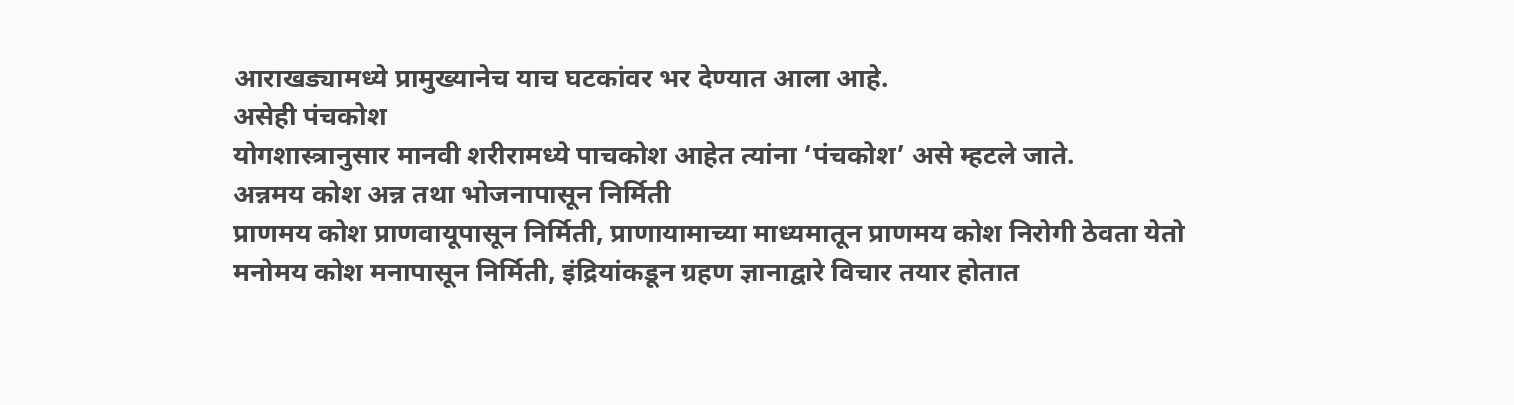आराखड्यामध्ये प्रामुख्यानेच याच घटकांवर भर देण्यात आला आहे.
असेही पंचकोश
योगशास्त्रानुसार मानवी शरीरामध्ये पाचकोश आहेत त्यांना ‘पंचकोश’ असे म्हटले जाते.
अन्नमय कोश अन्न तथा भोजनापासून निर्मिती
प्राणमय कोश प्राणवायूपासून निर्मिती, प्राणायामाच्या माध्यमातून प्राणमय कोश निरोगी ठेवता येतो
मनोमय कोश मनापासून निर्मिती, इंद्रियांकडून ग्रहण ज्ञानाद्वारे विचार तयार होतात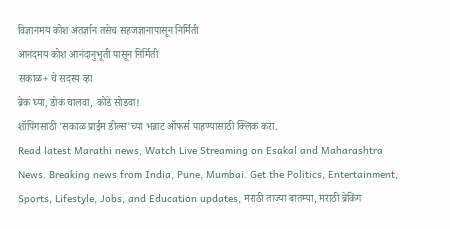विज्ञानमय कोश अंतर्ज्ञान तसेच सहजज्ञानापासून निर्मिती
आनंदमय कोश आनंदानुभूती पासून निर्मिती
सकाळ+ चे सदस्य व्हा
ब्रेक घ्या, डोकं चालवा, कोडे सोडवा!
शॉपिंगसाठी 'सकाळ प्राईम डील्स'च्या भन्नाट ऑफर्स पाहण्यासाठी क्लिक करा.
Read latest Marathi news, Watch Live Streaming on Esakal and Maharashtra News. Breaking news from India, Pune, Mumbai. Get the Politics, Entertainment, Sports, Lifestyle, Jobs, and Education updates, मराठी ताज्या बातम्या, मराठी ब्रेकिंग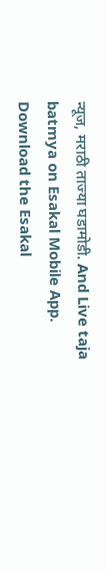न्यूज, मराठी ताज्या घडामोडी. And Live taja batmya on Esakal Mobile App. Download the Esakal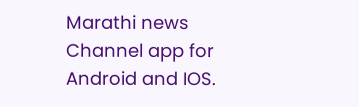Marathi news Channel app for Android and IOS.